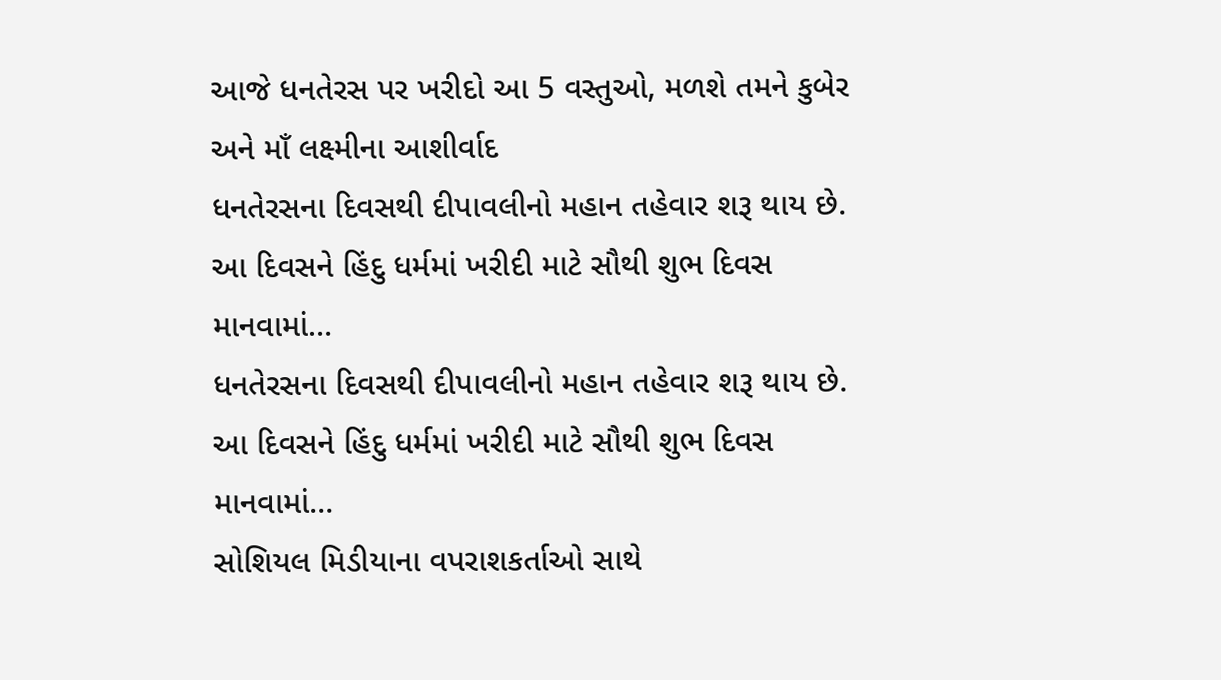આજે ધનતેરસ પર ખરીદો આ 5 વસ્તુઓ, મળશે તમને કુબેર અને માઁ લક્ષ્મીના આશીર્વાદ
ધનતેરસના દિવસથી દીપાવલીનો મહાન તહેવાર શરૂ થાય છે. આ દિવસને હિંદુ ધર્મમાં ખરીદી માટે સૌથી શુભ દિવસ માનવામાં…
ધનતેરસના દિવસથી દીપાવલીનો મહાન તહેવાર શરૂ થાય છે. આ દિવસને હિંદુ ધર્મમાં ખરીદી માટે સૌથી શુભ દિવસ માનવામાં…
સોશિયલ મિડીયાના વપરાશકર્તાઓ સાથે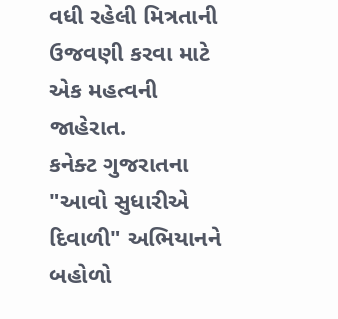વધી રહેલી મિત્રતાની ઉજવણી કરવા માટે એક મહત્વની જાહેરાત.
કનેક્ટ ગુજરાતના "આવો સુધારીએ દિવાળી" અભિયાનને બહોળો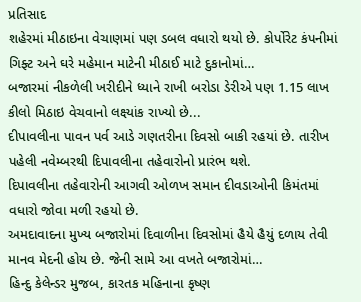પ્રતિસાદ
શહેરમાં મીઠાઇના વેચાણમાં પણ ડબલ વધારો થયો છે. કોર્પોરેટ કંપનીમાં ગિફ્ટ અને ઘરે મહેમાન માટેની મીઠાઈ માટે દુકાનોમાં…
બજારમાં નીકળેલી ખરીદીને ધ્યાને રાખી બરોડા ડેરીએ પણ 1.15 લાખ કીલો મિઠાઇ વેચવાનો લક્ષ્યાંક રાખ્યો છે...
દીપાવલીના પાવન પર્વ આડે ગણતરીના દિવસો બાકી રહયાં છે. તારીખ પહેલી નવેમ્બરથી દિપાવલીના તહેવારોનો પ્રારંભ થશે.
દિપાવલીના તહેવારોની આગવી ઓળખ સમાન દીવડાઓની કિમંતમાં વધારો જોવા મળી રહયો છે.
અમદાવાદના મુખ્ય બજારોમાં દિવાળીના દિવસોમાં હૈયે હૈયું દળાય તેવી માનવ મેદની હોય છે. જેની સામે આ વખતે બજારોમાં…
હિન્દુ કેલેન્ડર મુજબ, કારતક મહિનાના કૃષ્ણ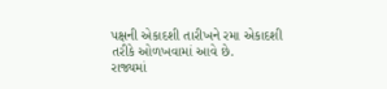પક્ષની એકાદશી તારીખને રમા એકાદશી તરીકે ઓળખવામાં આવે છે.
રાજ્યમાં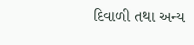દિવાળી તથા અન્ય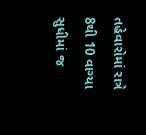તહેવારોમાં રાત્રે 8થી 10 વાગ્યા સુધીમાં જ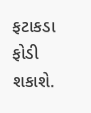ફટાકડા ફોડી શકાશે.